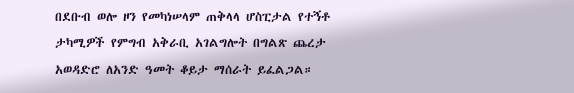በደቡብ ወሎ ዞን የመካነሠላም ጠቅላላ ሆስፒታል የተኝቶ ታካሚዎች የምግብ አቅራቢ አገልግሎት በግልጽ ጨረታ አወዳድሮ ለአንድ ዓመት ቆይታ ማሰራት ይፈልጋል።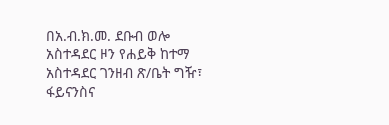በአ.ብ.ክ.መ. ደቡብ ወሎ አስተዳደር ዞን የሐይቅ ከተማ አስተዳደር ገንዘብ ጽ/ቤት ግዥ፣ ፋይናንስና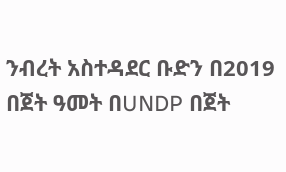ንብረት አስተዳደር ቡድን በ2019 በጀት ዓመት በUNDP በጀት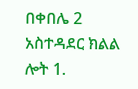በቀበሌ 2 አስተዳደር ክልል ሎት 1.